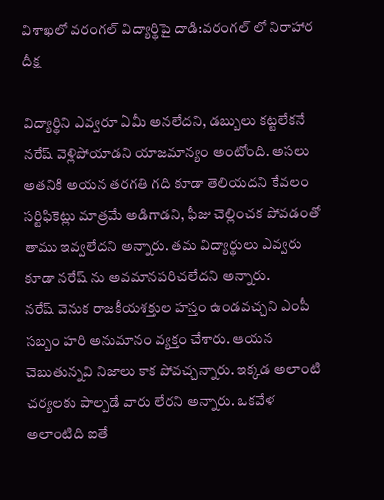విశాఖలో వరంగల్ విద్యార్థిపై దాడి:వరంగల్ లో నిరాహార దీక్ష

విద్యార్థిని ఎవ్వరూ ఏమీ అనలేదని, డబ్బులు కట్టలేకనే నరేష్ వెళ్లిపోయాడని యాజమాన్యం అంటోంది. అసలు అతనికి అయన తరగతి గది కూడా తెలియదని కేవలం సర్టిఫికెట్లు మాత్రమే అడిగాడని, ఫీజు చెల్లించక పోవడంతో తాము ఇవ్వలేదని అన్నారు. తమ విద్యార్థులు ఎవ్వరు కూడా నరేష్ ను అవమానపరిచలేదని అన్నారు.
నరేష్ వెనుక రాజకీయశక్తుల హస్తం ఉండవచ్చని ఎంపీ సబ్బం హరి అనుమానం వ్యక్తం చేశారు. ఆయన చెబుతున్నవి నిజాలు కాక పోవచ్చన్నారు. ఇక్కడ అలాంటి చర్యలకు పాల్పడే వారు లేరని అన్నారు. ఒకవేళ అలాంటిది ఐతే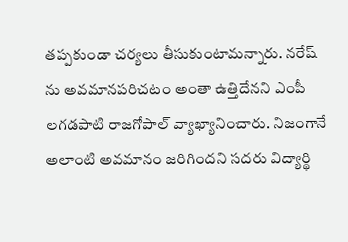తప్పకుండా చర్యలు తీసుకుంటామన్నారు. నరేష్ ను అవమానపరిచటం అంతా ఉత్తిదేనని ఎంపీ లగడపాటి రాజగోపాల్ వ్యాఖ్యానించారు. నిజంగానే అలాంటి అవమానం జరిగిందని సదరు విద్యార్థి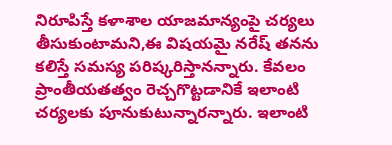నిరూపిస్తే కళాశాల యాజమాన్యంపై చర్యలు తీసుకుంటామని,ఈ విషయమై నరేష్ తనను కలిస్తే సమస్య పరిష్కరిస్తానన్నారు. కేవలం ప్రాంతీయతత్వం రెచ్చగొట్టడానికే ఇలాంటి చర్యలకు పూనుకుటున్నారన్నారు. ఇలాంటి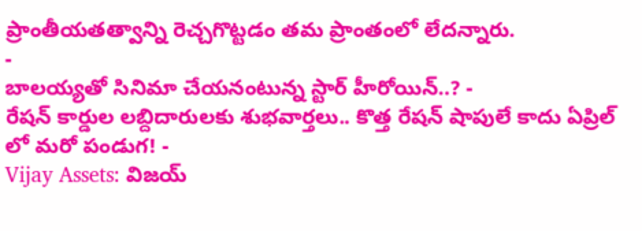ప్రాంతీయతత్వాన్ని రెచ్చగొట్టడం తమ ప్రాంతంలో లేదన్నారు.
-
బాలయ్యతో సినిమా చేయనంటున్న స్టార్ హీరోయిన్..? -
రేషన్ కార్డుల లబ్దిదారులకు శుభవార్తలు.. కొత్త రేషన్ షాపులే కాదు ఏప్రిల్ లో మరో పండుగ! -
Vijay Assets: విజయ్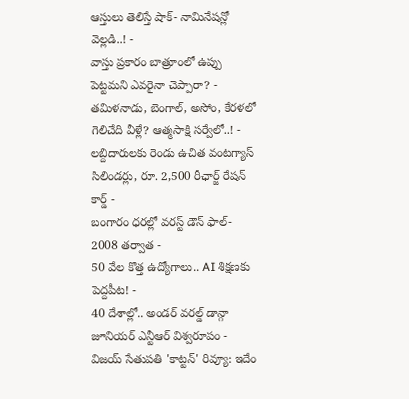ఆస్తులు తెలిస్తే షాక్- నామినేషన్లో వెల్లడి..! -
వాస్తు ప్రకారం బాత్రూంలో ఉప్పు పెట్టమని ఎవరైనా చెప్పారా? -
తమిళనాడు, బెంగాల్, అసోం, కేరళలో గెలిచేది వీళ్లే? ఆత్మసాక్షి సర్వేలో..! -
లబ్దిదారులకు రెండు ఉచిత వంటగ్యాస్ సిలిండర్లు, రూ. 2,500 రీఛార్జ్ రేషన్ కార్డ్ -
బంగారం ధరల్లో వరస్ట్ డౌన్ ఫాల్- 2008 తర్వాత -
50 వేల కొత్త ఉద్యోగాలు.. AI శిక్షణకు పెద్దపీట! -
40 దేశాల్లో.. అండర్ వరల్డ్ డాన్గా జూనియర్ ఎన్టీఆర్ విశ్వరూపం -
విజయ్ సేతుపతి 'కాట్టన్' రివ్యూ: ఇదేం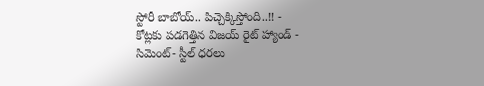స్టోరీ బాబోయ్.. పిచ్చెక్కిస్తోంది..!! -
కోట్లకు పడగెత్తిన విజయ్ రైట్ హ్యాండ్ -
సిమెంట్- స్టీల్ ధరలు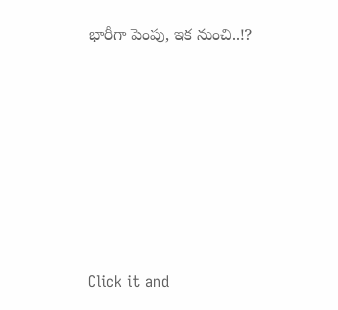భారీగా పెంపు, ఇక నుంచి..!?












Click it and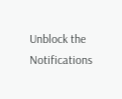Unblock the Notifications